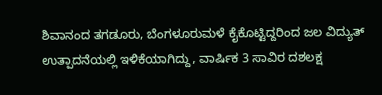ಶಿವಾನಂದ ತಗಡೂರು, ಬೆಂಗಳೂರುಮಳೆ ಕೈಕೊಟ್ಟಿದ್ದರಿಂದ ಜಲ ವಿದ್ಯುತ್ ಉತ್ಪಾದನೆಯಲ್ಲಿ ಇಳಿಕೆಯಾಗಿದ್ದು, ವಾರ್ಷಿಕ 3 ಸಾವಿರ ದಶಲಕ್ಷ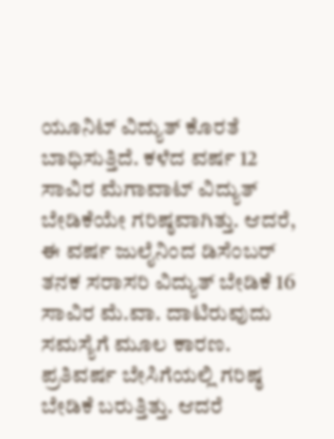ಯೂನಿಟ್ ವಿದ್ಯುತ್ ಕೊರತೆ ಬಾಧಿಸುತ್ತಿದೆ. ಕಳೆದ ವರ್ಷ 12 ಸಾವಿರ ಮೆಗಾವಾಟ್ ವಿದ್ಯುತ್ ಬೇಡಿಕೆಯೇ ಗರಿಷ್ಠವಾಗಿತ್ತು. ಆದರೆ, ಈ ವರ್ಷ ಜುಲೈನಿಂದ ಡಿಸೆಂಬರ್ ತನಕ ಸರಾಸರಿ ವಿದ್ಯುತ್ ಬೇಡಿಕೆ 16 ಸಾವಿರ ಮೆ.ವಾ. ದಾಟಿರುವುದು ಸಮಸ್ಯೆಗೆ ಮೂಲ ಕಾರಣ. ಪ್ರತಿವರ್ಷ ಬೇಸಿಗೆಯಲ್ಲಿ ಗರಿಷ್ಠ ಬೇಡಿಕೆ ಬರುತ್ತಿತ್ತು. ಆದರೆ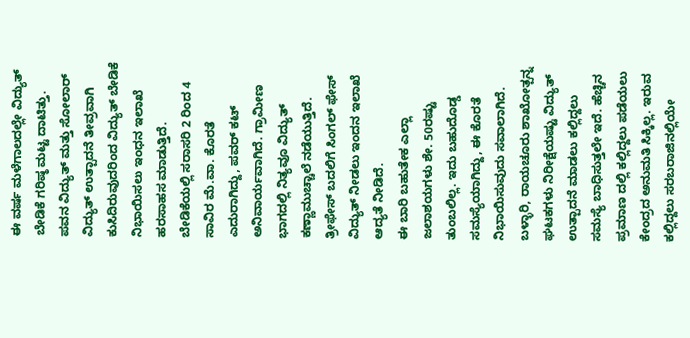ಈ ವರ್ಷ ಮಳೆಗಾಲದಲ್ಲೇ ವಿದ್ಯುತ್ ಬೇಡಿಕೆ ಗರಿಷ್ಠ ಮಟ್ಟ ದಾಟಿತ್ತು.
ಪವನ ವಿದ್ಯುತ್ ಮತ್ತು ಸೋಲಾರ್ ವಿದ್ಯುತ್ ಉತ್ಪಾದನೆ ತೀವ್ರವಾಗಿ ಕುಸಿದಿರುವುದರಿಂದ ವಿದ್ಯುತ್ ಬೇಡಿಕೆ ನಿಭಾಯಿಸಲು ಇಂಧನ ಇಲಾಖೆ ಹರಸಾಹಸ ಮಾಡುತ್ತಿದೆ. ಬೇಡಿಕೆಯಲ್ಲಿ ಸರಾಸರಿ 2 ರಿಂದ 4 ಸಾವಿರ ಮೆ.ವಾ. ಕೊರತೆ ಎದುರಾಗಿದ್ದು, ಪವರ್ ಕಟ್ ಅನಿವಾರ್ಯವಾಗಿದೆ. ಗ್ರಾಮೀಣ ಭಾಗದಲ್ಲಿ ನಿತ್ಯವೂ ವಿದ್ಯುತ್ ಕಣ್ಣಾಮುಚ್ಚಾಲೆ ನಡೆಯುತ್ತಿದೆ. ತ್ರೀಫೇಸ್ ಬದಲಿಗೆ ಸಿಂಗಲ್ ಫೇಸ್ ವಿದ್ಯುತ್ ನೀಡಲು ಇಂದನ ಇಲಾಖೆ ಆದ್ಯತೆ ನೀಡಿದೆ.
ಈ ಬಾರಿ ಬಹುತೇಕ ಎಲ್ಲಾ ಜಲಾಶಯಗಳು ಶೇ. 50ರಷ್ಟು ತುಂಬಲಿಲ್ಲ. ಇದು ಬಹುದೊಡ್ಡ ಸಮಸ್ಯೆಯಾಗಿದ್ದು, ಈ ಕೊರತೆ ನಿಭಾಯಿಸುವುದು ಸವಾಲಾಗಿದೆ. ಬಳ್ಳಾರಿ, ರಾಯಚೂರು ಶಾಖೋತ್ಪನ್ನ ಘಟಕಗಳು ನಿರೀಕ್ಷೆಯಷ್ಟು ವಿದ್ಯುತ್ ಉತ್ಪಾದನೆ ಮಾಡಲು ಕಲ್ಲಿದ್ದಲು ಸಮಸ್ಯೆ ಬಾಧಿಸುತ್ತಲೇ ಇದೆ. ಹೆಚ್ಚಿನ ಪ್ರಮಾಣ ದಲ್ಲಿ ಕಲ್ಲಿದ್ದಲು ಪಡೆಯಲು ಕೇಂದ್ರದ ಅನುಮತಿ ಸಿಕ್ಕಿಲ್ಲ. ಇರುವ ಕಲ್ಲಿದ್ದಲು ಸರಬರಾಜಿನಲ್ಲಿಯೇ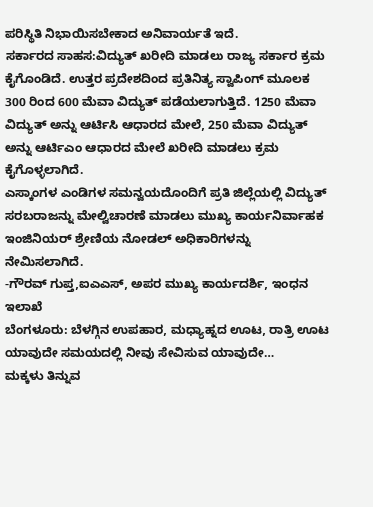ಪರಿಸ್ಥಿತಿ ನಿಭಾಯಿಸಬೇಕಾದ ಅನಿವಾರ್ಯತೆ ಇದೆ.
ಸರ್ಕಾರದ ಸಾಹಸ:ವಿದ್ಯುತ್ ಖರೀದಿ ಮಾಡಲು ರಾಜ್ಯ ಸರ್ಕಾರ ಕ್ರಮ ಕೈಗೊಂಡಿದೆ. ಉತ್ತರ ಪ್ರದೇಶದಿಂದ ಪ್ರತಿನಿತ್ಯ ಸ್ವಾಪಿಂಗ್ ಮೂಲಕ 300 ರಿಂದ 600 ಮೆವಾ ವಿದ್ಯುತ್ ಪಡೆಯಲಾಗುತ್ತಿದೆ. 1250 ಮೆವಾ ವಿದ್ಯುತ್ ಅನ್ನು ಆರ್ಟಿಸಿ ಆಧಾರದ ಮೇಲೆ, 250 ಮೆವಾ ವಿದ್ಯುತ್ ಅನ್ನು ಆರ್ಟಿಎಂ ಆಧಾರದ ಮೇಲೆ ಖರೀದಿ ಮಾಡಲು ಕ್ರಮ ಕೈಗೊಳ್ಳಲಾಗಿದೆ.
ಎಸ್ಕಾಂಗಳ ಎಂಡಿಗಳ ಸಮನ್ವಯದೊಂದಿಗೆ ಪ್ರತಿ ಜಿಲ್ಲೆಯಲ್ಲಿ ವಿದ್ಯುತ್ ಸರಬರಾಜನ್ನು ಮೇಲ್ವಿಚಾರಣೆ ಮಾಡಲು ಮುಖ್ಯ ಕಾರ್ಯನಿರ್ವಾಹಕ ಇಂಜಿನಿಯರ್ ಶ್ರೇಣಿಯ ನೋಡಲ್ ಅಧಿಕಾರಿಗಳನ್ನು ನೇಮಿಸಲಾಗಿದೆ.
-ಗೌರವ್ ಗುಪ್ತ,ಐಎಎಸ್, ಅಪರ ಮುಖ್ಯ ಕಾರ್ಯದರ್ಶಿ, ಇಂಧನ ಇಲಾಖೆ
ಬೆಂಗಳೂರು: ಬೆಳಗ್ಗಿನ ಉಪಹಾರ, ಮಧ್ಯಾಹ್ನದ ಊಟ, ರಾತ್ರಿ ಊಟ ಯಾವುದೇ ಸಮಯದಲ್ಲಿ ನೀವು ಸೇವಿಸುವ ಯಾವುದೇ…
ಮಕ್ಕಳು ತಿನ್ನುವ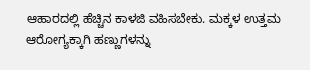ಆಹಾರದಲ್ಲಿ ಹೆಚ್ಚಿನ ಕಾಳಜಿ ವಹಿಸಬೇಕು. ಮಕ್ಕಳ ಉತ್ತಮ ಆರೋಗ್ಯಕ್ಕಾಗಿ ಹಣ್ಣುಗಳನ್ನು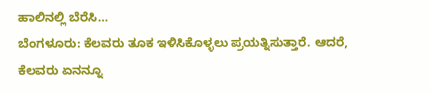ಹಾಲಿನಲ್ಲಿ ಬೆರೆಸಿ…
ಬೆಂಗಳೂರು: ಕೆಲವರು ತೂಕ ಇಳಿಸಿಕೊಳ್ಳಲು ಪ್ರಯತ್ನಿಸುತ್ತಾರೆ. ಆದರೆ, ಕೆಲವರು ಏನನ್ನೂ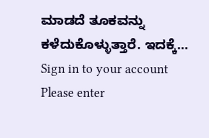ಮಾಡದೆ ತೂಕವನ್ನು ಕಳೆದುಕೊಳ್ಳುತ್ತಾರೆ. ಇದಕ್ಕೆ…
Sign in to your account
Please enter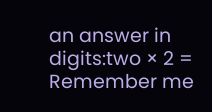an answer in digits:two × 2 =
Remember me